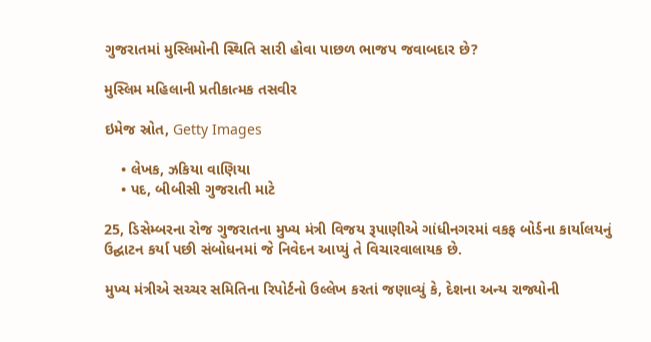ગુજરાતમાં મુસ્લિમોની સ્થિતિ સારી હોવા પાછળ ભાજપ જવાબદાર છે?

મુસ્લિમ મહિલાની પ્રતીકાત્મક તસવીર

ઇમેજ સ્રોત, Getty Images

    • લેખક, ઝકિયા વાણિયા
    • પદ, બીબીસી ગુજરાતી માટે

25, ડિસેમ્બરના રોજ ગુજરાતના મુખ્ય મંત્રી વિજય રૂપાણીએ ગાંધીનગરમાં વકફ બોર્ડના કાર્યાલયનું ઉદ્ઘાટન કર્યા પછી સંબોધનમાં જે નિવેદન આપ્યું તે વિચારવાલાયક છે.

મુખ્ય મંત્રીએ સચ્ચર સમિતિના રિપોર્ટનો ઉલ્લેખ કરતાં જણાવ્યું કે, દેશના અન્ય રાજ્યોની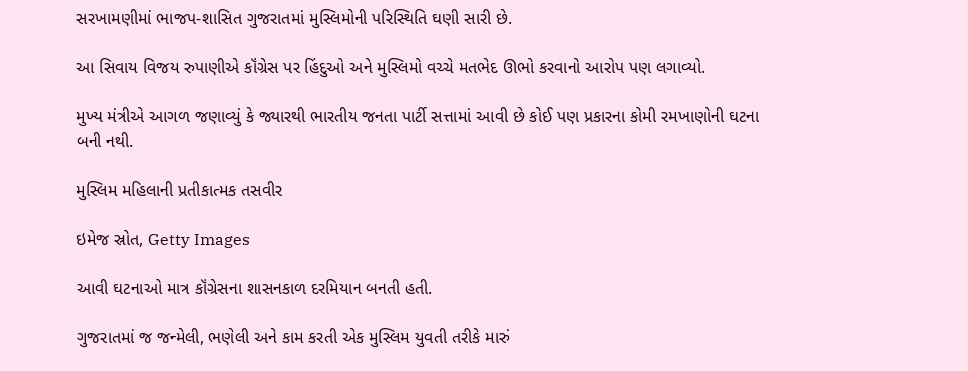સરખામણીમાં ભાજપ-શાસિત ગુજરાતમાં મુસ્લિમોની પરિસ્થિતિ ઘણી સારી છે.

આ સિવાય વિજય રુપાણીએ કૉંગ્રેસ પર હિંદુઓ અને મુસ્લિમો વચ્ચે મતભેદ ઊભો કરવાનો આરોપ પણ લગાવ્યો.

મુખ્ય મંત્રીએ આગળ જણાવ્યું કે જ્યારથી ભારતીય જનતા પાર્ટી સત્તામાં આવી છે કોઈ પણ પ્રકારના કોમી રમખાણોની ઘટના બની નથી.

મુસ્લિમ મહિલાની પ્રતીકાત્મક તસવીર

ઇમેજ સ્રોત, Getty Images

આવી ઘટનાઓ માત્ર કૉંગ્રેસના શાસનકાળ દરમિયાન બનતી હતી.

ગુજરાતમાં જ જન્મેલી, ભણેલી અને કામ કરતી એક મુસ્લિમ યુવતી તરીકે મારું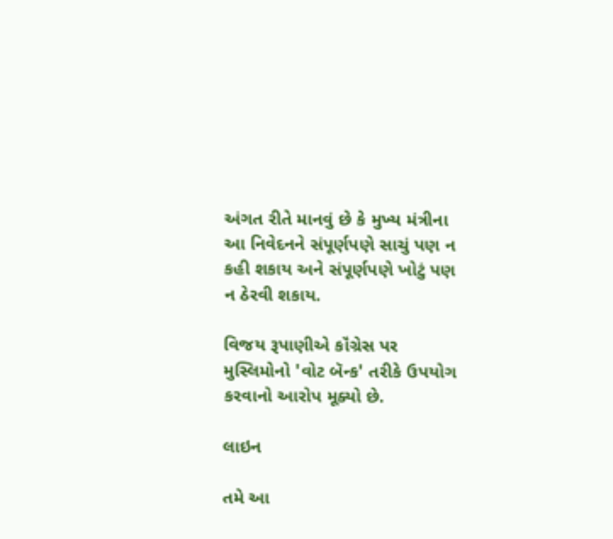અંગત રીતે માનવું છે કે મુખ્ય મંત્રીના આ નિવેદનને સંપૂર્ણપણે સાચું પણ ન કહી શકાય અને સંપૂર્ણપણે ખોટું પણ ન ઠેરવી શકાય.

વિજય રૂપાણીએ કૉંગ્રેસ પર મુસ્લિમોનો 'વોટ બૅન્ક' તરીકે ઉપયોગ કરવાનો આરોપ મૂક્યો છે.

લાઇન

તમે આ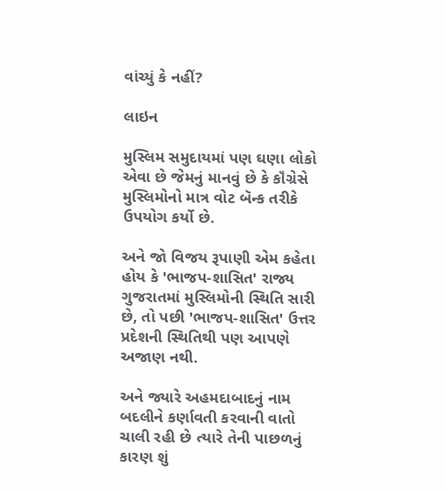વાંચ્યું કે નહીં?

લાઇન

મુસ્લિમ સમુદાયમાં પણ ઘણા લોકો એવા છે જેમનું માનવું છે કે કૉંગ્રેસે મુસ્લિમોનો માત્ર વોટ બૅન્ક તરીકે ઉપયોગ કર્યો છે.

અને જો વિજય રૂપાણી એમ કહેતા હોય કે 'ભાજપ-શાસિત' રાજ્ય ગુજરાતમાં મુસ્લિમોની સ્થિતિ સારી છે, તો પછી 'ભાજપ-શાસિત' ઉત્તર પ્રદેશની સ્થિતિથી પણ આપણે અજાણ નથી.

અને જ્યારે અહમદાબાદનું નામ બદલીને કર્ણાવતી કરવાની વાતો ચાલી રહી છે ત્યારે તેની પાછળનું કારણ શું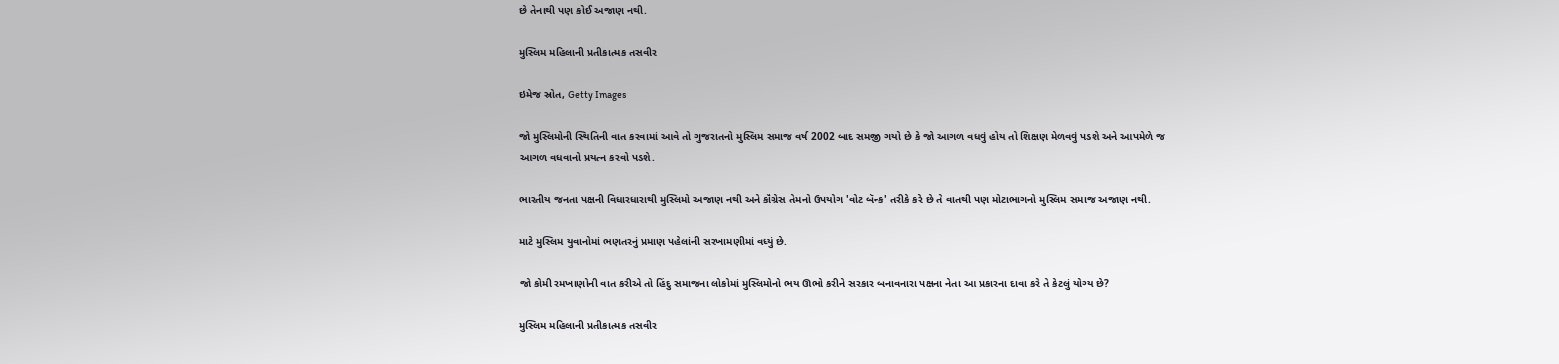છે તેનાથી પણ કોઈ અજાણ નથી.

મુસ્લિમ મહિલાની પ્રતીકાત્મક તસવીર

ઇમેજ સ્રોત, Getty Images

જો મુસ્લિમોની સ્થિતિની વાત કરવામાં આવે તો ગુજરાતનો મુસ્લિમ સમાજ વર્ષ 2002 બાદ સમજી ગયો છે કે જો આગળ વધવું હોય તો શિક્ષણ મેળવવું પડશે અને આપમેળે જ આગળ વધવાનો પ્રયત્ન કરવો પડશે.

ભારતીય જનતા પક્ષની વિધારધારાથી મુસ્લિમો અજાણ નથી અને કૉંગ્રેસ તેમનો ઉપયોગ 'વોટ બૅન્ક' તરીકે કરે છે તે વાતથી પણ મોટાભાગનો મુસ્લિમ સમાજ અજાણ નથી.

માટે મુસ્લિમ યુવાનોમાં ભણતરનું પ્રમાણ પહેલાંની સરખામણીમાં વધ્યું છે.

જો કોમી રમખાણોની વાત કરીએ તો હિંદુ સમાજના લોકોમાં મુસ્લિમોનો ભય ઊભો કરીને સરકાર બનાવનારા પક્ષના નેતા આ પ્રકારના દાવા કરે તે કેટલું યોગ્ય છે?

મુસ્લિમ મહિલાની પ્રતીકાત્મક તસવીર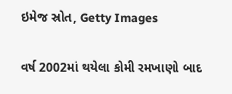ઇમેજ સ્રોત, Getty Images

વર્ષ 2002માં થયેલા કોમી રમખાણો બાદ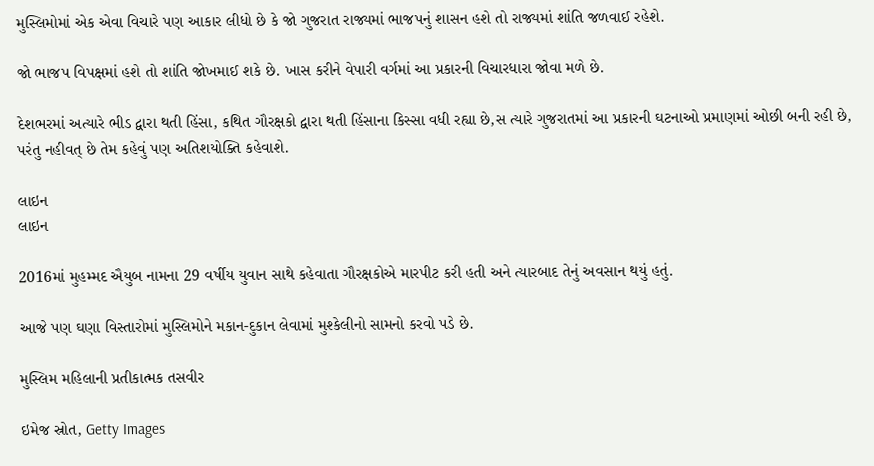મુસ્લિમોમાં એક એવા વિચારે પણ આકાર લીધો છે કે જો ગુજરાત રાજ્યમાં ભાજપનું શાસન હશે તો રાજ્યમાં શાંતિ જળવાઈ રહેશે.

જો ભાજપ વિપક્ષમાં હશે તો શાંતિ જોખમાઈ શકે છે. ખાસ કરીને વેપારી વર્ગમાં આ પ્રકારની વિચારધારા જોવા મળે છે.

દેશભરમાં અત્યારે ભીડ દ્વારા થતી હિંસા, કથિત ગૌરક્ષકો દ્વારા થતી હિંસાના કિસ્સા વધી રહ્યા છે,સ ત્યારે ગુજરાતમાં આ પ્રકારની ઘટનાઓ પ્રમાણમાં ઓછી બની રહી છે, પરંતુ નહીવત્ છે તેમ કહેવું પણ અતિશયોક્તિ કહેવાશે.

લાઇન
લાઇન

2016માં મુહમ્મદ ઐયુબ નામના 29 વર્ષીય યુવાન સાથે કહેવાતા ગૌરક્ષકોએ મારપીટ કરી હતી અને ત્યારબાદ તેનું અવસાન થયું હતું.

આજે પણ ઘણા વિસ્તારોમાં મુસ્લિમોને મકાન-દુકાન લેવામાં મુશ્કેલીનો સામનો કરવો પડે છે.

મુસ્લિમ મહિલાની પ્રતીકાત્મક તસવીર

ઇમેજ સ્રોત, Getty Images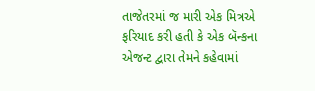તાજેતરમાં જ મારી એક મિત્રએ ફરિયાદ કરી હતી કે એક બૅન્કના એજન્ટ દ્વારા તેમને કહેવામાં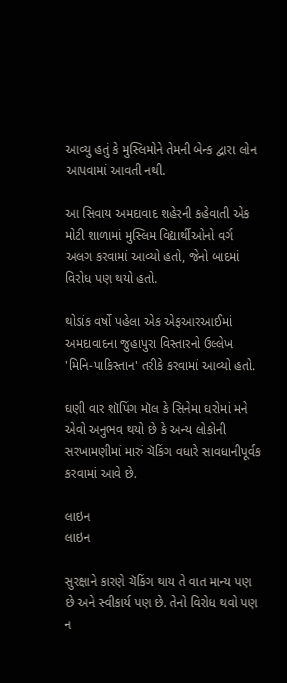આવ્યુ હતું કે મુસ્લિમોને તેમની બેન્ક દ્વારા લોન આપવામાં આવતી નથી.

આ સિવાય અમદાવાદ શહેરની કહેવાતી એક મોટી શાળામાં મુસ્લિમ વિદ્યાર્થીઓનો વર્ગ અલગ કરવામાં આવ્યો હતો, જેનો બાદમાં વિરોધ પણ થયો હતો.

થોડાંક વર્ષો પહેલા એક એફઆરઆઈમાં અમદાવાદના જુહાપુરા વિસ્તારનો ઉલ્લેખ 'મિનિ-પાકિસ્તાન' તરીકે કરવામાં આવ્યો હતો.

ઘણી વાર શૉપિંગ મૉલ કે સિનેમા ઘરોમાં મને એવો અનુભવ થયો છે કે અન્ય લોકોની સરખામણીમાં મારું ચૅકિંગ વધારે સાવધાનીપૂર્વક કરવામાં આવે છે.

લાઇન
લાઇન

સુરક્ષાને કારણે ચૅકિંગ થાય તે વાત માન્ય પણ છે અને સ્વીકાર્ય પણ છે. તેનો વિરોધ થવો પણ ન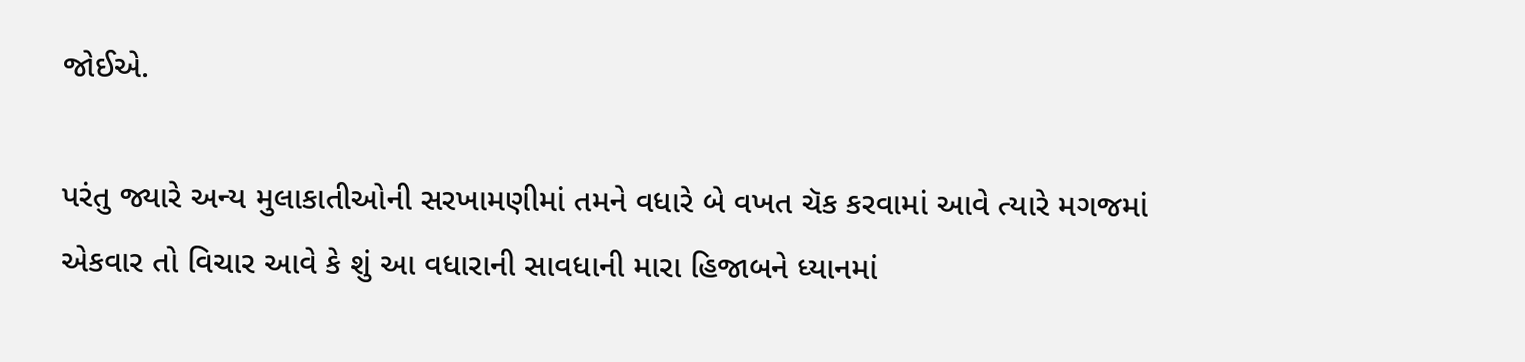જોઈએ.

પરંતુ જ્યારે અન્ય મુલાકાતીઓની સરખામણીમાં તમને વધારે બે વખત ચૅક કરવામાં આવે ત્યારે મગજમાં એકવાર તો વિચાર આવે કે શું આ વધારાની સાવધાની મારા હિજાબને ધ્યાનમાં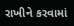રાખીને કરવામાં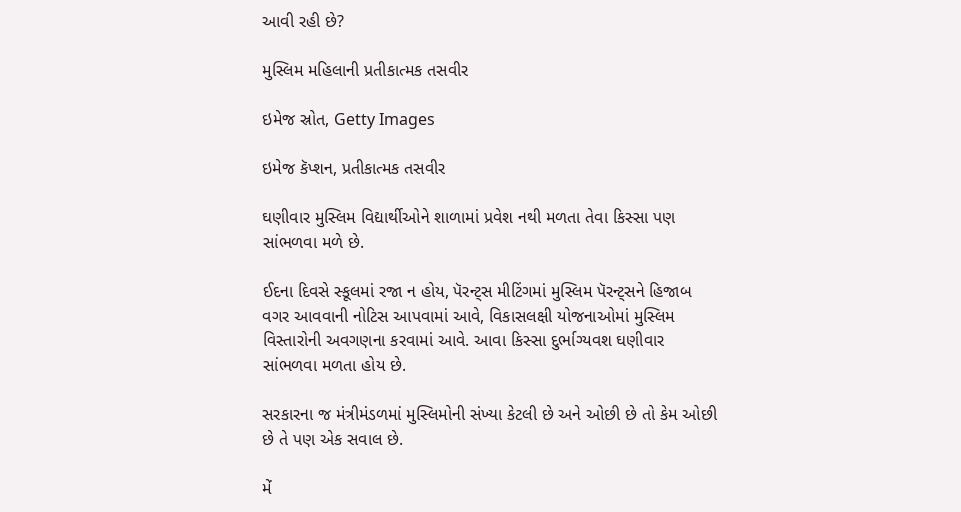આવી રહી છે?

મુસ્લિમ મહિલાની પ્રતીકાત્મક તસવીર

ઇમેજ સ્રોત, Getty Images

ઇમેજ કૅપ્શન, પ્રતીકાત્મક તસવીર

ઘણીવાર મુસ્લિમ વિદ્યાર્થીઓને શાળામાં પ્રવેશ નથી મળતા તેવા કિસ્સા પણ સાંભળવા મળે છે.

ઈદના દિવસે સ્કૂલમાં રજા ન હોય, પૅરન્ટ્સ મીટિંગમાં મુસ્લિમ પૅરન્ટ્સને હિજાબ વગર આવવાની નોટિસ આપવામાં આવે, વિકાસલક્ષી યોજનાઓમાં મુસ્લિમ વિસ્તારોની અવગણના કરવામાં આવે. આવા કિસ્સા દુર્ભાગ્યવશ ઘણીવાર સાંભળવા મળતા હોય છે.

સરકારના જ મંત્રીમંડળમાં મુસ્લિમોની સંખ્યા કેટલી છે અને ઓછી છે તો કેમ ઓછી છે તે પણ એક સવાલ છે.

મેં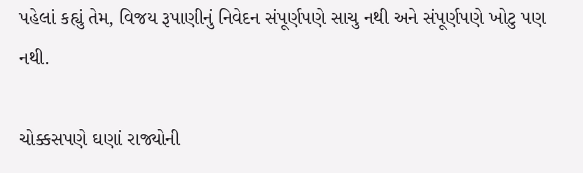પહેલાં કહ્યું તેમ, વિજય રૂપાણીનું નિવેદન સંપૂર્ણપણે સાચુ નથી અને સંપૂર્ણપણે ખોટુ પણ નથી.

ચોક્કસપણે ઘણાં રાજ્યોની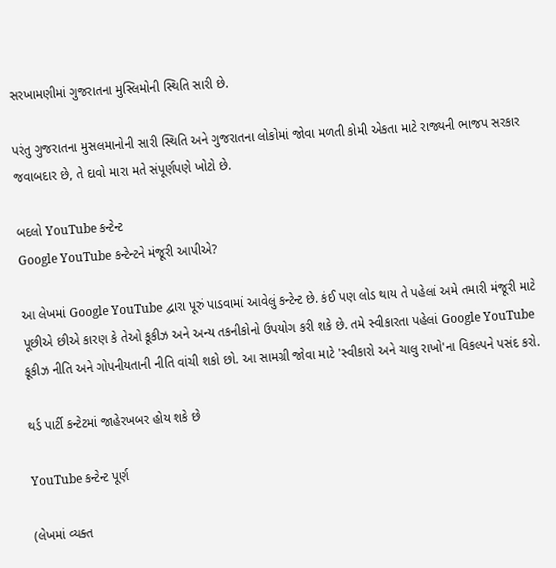સરખામણીમાં ગુજરાતના મુસ્લિમોની સ્થિતિ સારી છે.

પરંતુ ગુજરાતના મુસલમાનોની સારી સ્થિતિ અને ગુજરાતના લોકોમાં જોવા મળતી કોમી એકતા માટે રાજ્યની ભાજપ સરકાર જવાબદાર છે, તે દાવો મારા મતે સંપૂર્ણપણે ખોટો છે.

બદલો YouTube કન્ટેન્ટ
Google YouTube કન્ટેન્ટને મંજૂરી આપીએ?

આ લેખમાં Google YouTube દ્વારા પૂરું પાડવામાં આવેલું કન્ટેન્ટ છે. કંઈ પણ લોડ થાય તે પહેલાં અમે તમારી મંજૂરી માટે પૂછીએ છીએ કારણ કે તેઓ કૂકીઝ અને અન્ય તકનીકોનો ઉપયોગ કરી શકે છે. તમે સ્વીકારતા પહેલાં Google YouTube કૂકીઝ નીતિ અને ગોપનીયતાની નીતિ વાંચી શકો છો. આ સામગ્રી જોવા માટે 'સ્વીકારો અને ચાલુ રાખો'ના વિકલ્પને પસંદ કરો.

થર્ડ પાર્ટી કન્ટેટમાં જાહેરખબર હોય શકે છે

YouTube કન્ટેન્ટ પૂર્ણ

(લેખમાં વ્યક્ત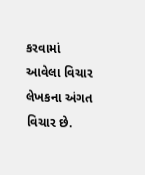કરવામાં આવેલા વિચાર લેખકના અંગત વિચાર છે.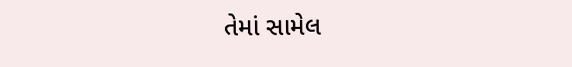તેમાં સામેલ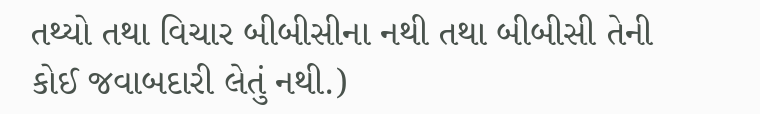તથ્યો તથા વિચાર બીબીસીના નથી તથા બીબીસી તેની કોઈ જવાબદારી લેતું નથી.)